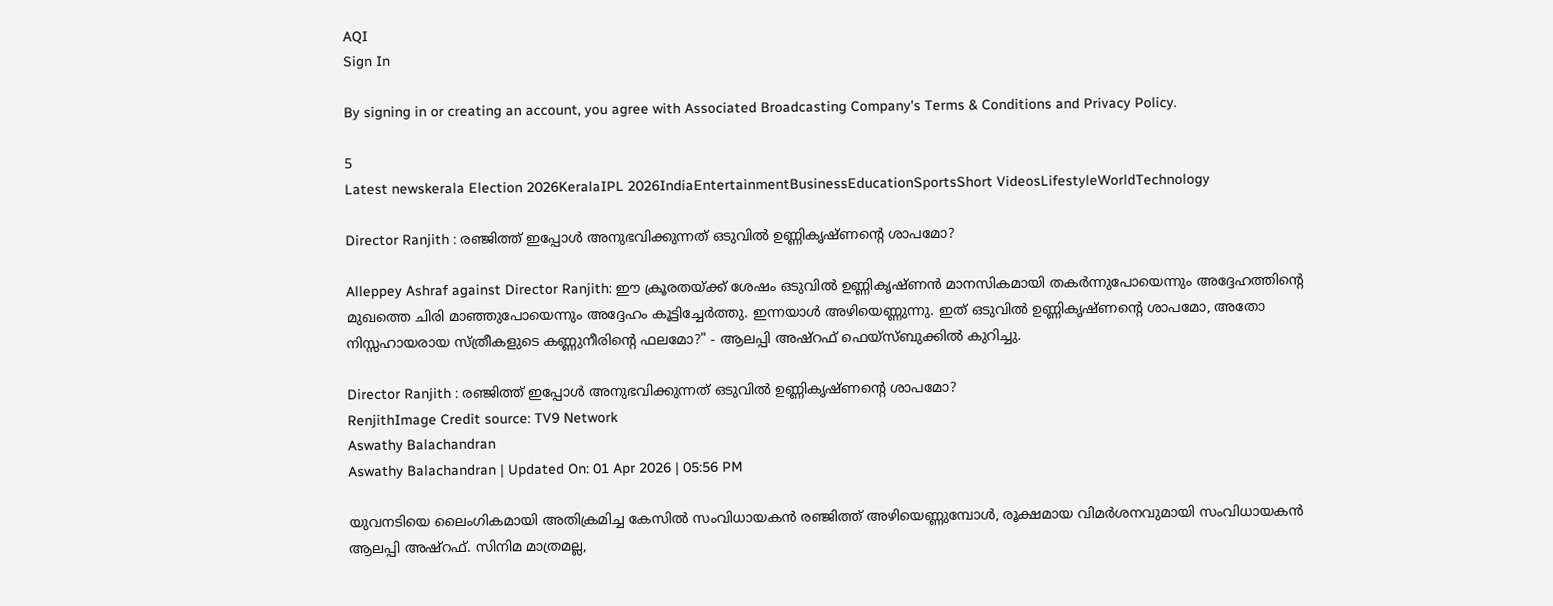AQI
Sign In

By signing in or creating an account, you agree with Associated Broadcasting Company's Terms & Conditions and Privacy Policy.

5
Latest newskerala Election 2026KeralaIPL 2026IndiaEntertainmentBusinessEducationSportsShort VideosLifestyleWorldTechnology

Director Ranjith : രഞ്ജിത്ത് ഇപ്പോൾ അനുഭവിക്കുന്നത് ഒടുവിൽ ഉണ്ണികൃഷ്ണന്റെ ശാപമോ?

Alleppey Ashraf against Director Ranjith: ഈ ക്രൂരതയ്ക്ക് ശേഷം ഒടുവിൽ ഉണ്ണികൃഷ്ണൻ മാനസികമായി തകർന്നുപോയെന്നും അദ്ദേഹത്തിന്റെ മുഖത്തെ ചിരി മാഞ്ഞുപോയെന്നും അദ്ദേഹം കൂട്ടിച്ചേർത്തു. ഇന്നയാൾ അഴിയെണ്ണുന്നു. ഇത് ഒടുവിൽ ഉണ്ണികൃഷ്ണന്റെ ശാപമോ, അതോ നിസ്സഹായരായ സ്ത്രീകളുടെ കണ്ണുനീരിന്റെ ഫലമോ?" - ആലപ്പി അഷ്റഫ് ഫെയ്സ്ബുക്കിൽ കുറിച്ചു.

Director Ranjith : രഞ്ജിത്ത് ഇപ്പോൾ അനുഭവിക്കുന്നത് ഒടുവിൽ ഉണ്ണികൃഷ്ണന്റെ ശാപമോ?
RenjithImage Credit source: TV9 Network
Aswathy Balachandran
Aswathy Balachandran | Updated On: 01 Apr 2026 | 05:56 PM

യുവനടിയെ ലൈംഗികമായി അതിക്രമിച്ച കേസിൽ സംവിധായകൻ രഞ്ജിത്ത് അഴിയെണ്ണുമ്പോൾ, രൂക്ഷമായ വിമർശനവുമായി സംവിധായകൻ ആലപ്പി അഷ്റഫ്. സിനിമ മാത്രമല്ല,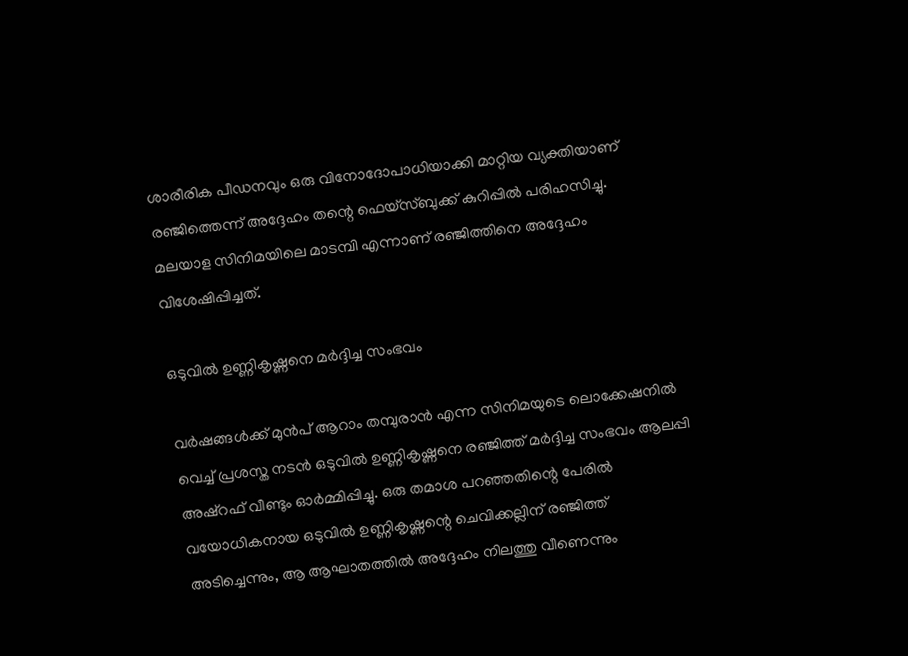ശാരീരിക പീഡനവും ഒരു വിനോദോപാധിയാക്കി മാറ്റിയ വ്യക്തിയാണ് രഞ്ജിത്തെന്ന് അദ്ദേഹം തന്റെ ഫെയ്സ്ബുക്ക് കുറിപ്പിൽ പരിഹസിച്ചു. മലയാള സിനിമയിലെ മാടമ്പി എന്നാണ് രഞ്ജിത്തിനെ അദ്ദേഹം വിശേഷിപ്പിച്ചത്.

ഒടുവിൽ ഉണ്ണികൃഷ്ണനെ മർദ്ദിച്ച സംഭവം

വർഷങ്ങൾക്ക് മുൻപ് ആറാം തമ്പുരാൻ എന്ന സിനിമയുടെ ലൊക്കേഷനിൽ വെച്ച് പ്രശസ്ത നടൻ ഒടുവിൽ ഉണ്ണികൃഷ്ണനെ രഞ്ജിത്ത് മർദ്ദിച്ച സംഭവം ആലപ്പി അഷ്റഫ് വീണ്ടും ഓർമ്മിപ്പിച്ചു. ഒരു തമാശ പറഞ്ഞതിന്റെ പേരിൽ വയോധികനായ ഒടുവിൽ ഉണ്ണികൃഷ്ണന്റെ ചെവിക്കല്ലിന് രഞ്ജിത്ത് അടിച്ചെന്നും, ആ ആഘാതത്തിൽ അദ്ദേഹം നിലത്തു വീണെന്നും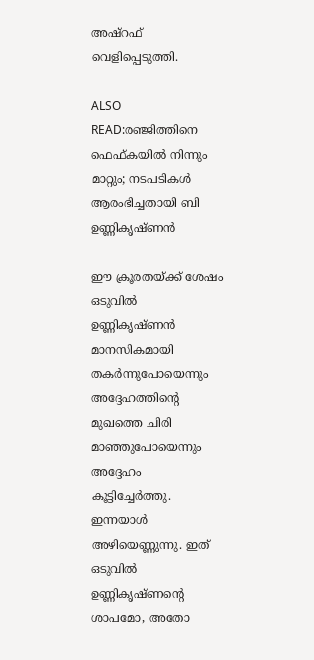അഷ്റഫ് വെളിപ്പെടുത്തി.

ALSO READ:രഞ്ജിത്തിനെ ഫെഫ്കയിൽ നിന്നും മാറ്റും; നടപടികൾ ആരംഭിച്ചതായി ബി ഉണ്ണികൃഷ്ണൻ

ഈ ക്രൂരതയ്ക്ക് ശേഷം ഒടുവിൽ ഉണ്ണികൃഷ്ണൻ മാനസികമായി തകർന്നുപോയെന്നും അദ്ദേഹത്തിന്റെ മുഖത്തെ ചിരി മാഞ്ഞുപോയെന്നും അദ്ദേഹം കൂട്ടിച്ചേർത്തു. ഇന്നയാൾ അഴിയെണ്ണുന്നു. ഇത് ഒടുവിൽ ഉണ്ണികൃഷ്ണന്റെ ശാപമോ, അതോ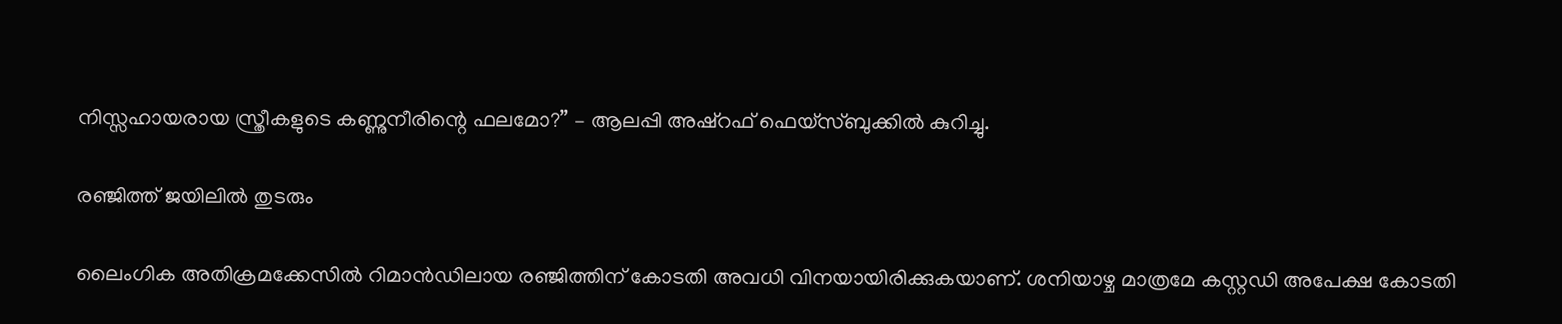നിസ്സഹായരായ സ്ത്രീകളുടെ കണ്ണുനീരിന്റെ ഫലമോ?” – ആലപ്പി അഷ്റഫ് ഫെയ്സ്ബുക്കിൽ കുറിച്ചു.

രഞ്ജിത്ത് ജയിലിൽ തുടരും

ലൈംഗിക അതിക്രമക്കേസിൽ റിമാൻഡിലായ രഞ്ജിത്തിന് കോടതി അവധി വിനയായിരിക്കുകയാണ്. ശനിയാഴ്ച മാത്രമേ കസ്റ്റഡി അപേക്ഷ കോടതി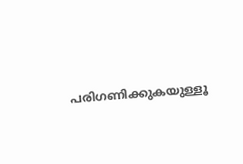പരിഗണിക്കുകയുള്ളൂ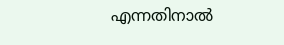എന്നതിനാൽ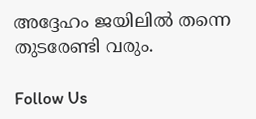അദ്ദേഹം ജയിലിൽ തന്നെ തുടരേണ്ടി വരും.

Follow Us